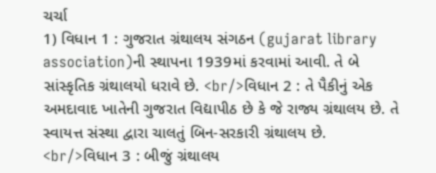ચર્ચા
1) વિધાન 1 : ગુજરાત ગ્રંથાલય સંગઠન (gujarat library association)ની સ્થાપના 1939માં કરવામાં આવી. તે બે સાંસ્કૃતિક ગ્રંથાલયો ધરાવે છે. <br/>વિધાન 2 : તે પૈકીનું એક અમદાવાદ ખાતેની ગુજરાત વિદ્યાપીઠ છે કે જે રાજ્ય ગ્રંથાલય છે. તે સ્વાયત્ત સંસ્થા દ્વારા ચાલતું બિન-સરકારી ગ્રંથાલય છે. <br/>વિધાન 3 : બીજું ગ્રંથાલય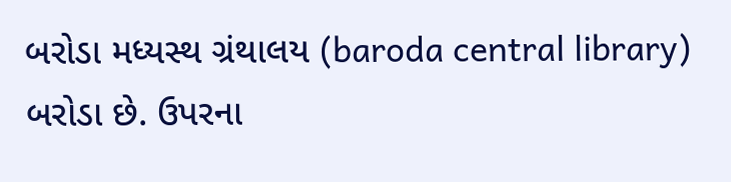બરોડા મધ્યસ્થ ગ્રંથાલય (baroda central library) બરોડા છે. ઉપરના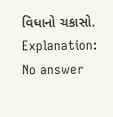વિધાનો ચકાસો.
Explanation:
No answer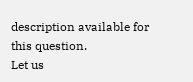description available for this question.
Let us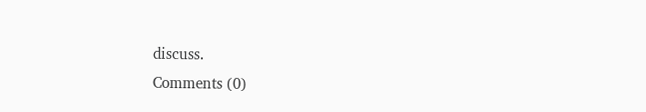discuss.
Comments (0)